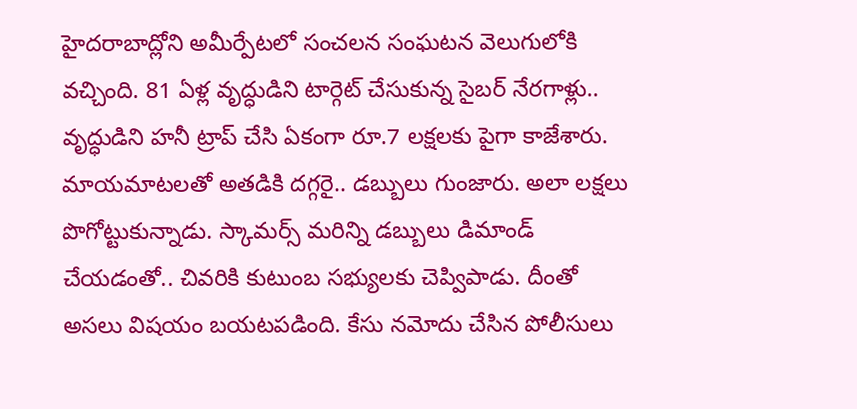హైదరాబాద్లోని అమీర్పేటలో సంచలన సంఘటన వెలుగులోకి వచ్చింది. 81 ఏళ్ల వృద్ధుడిని టార్గెట్ చేసుకున్న సైబర్ నేరగాళ్లు.. వృద్ధుడిని హనీ ట్రాప్ చేసి ఏకంగా రూ.7 లక్షలకు పైగా కాజేశారు. మాయమాటలతో అతడికి దగ్గరై.. డబ్బులు గుంజారు. అలా లక్షలు పొగోట్టుకున్నాడు. స్కామర్స్ మరిన్ని డబ్బులు డిమాండ్ చేయడంతో.. చివరికి కుటుంబ సభ్యులకు చెప్విపాడు. దీంతో అసలు విషయం బయటపడింది. కేసు నమోదు చేసిన పోలీసులు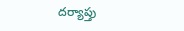దర్యాప్తు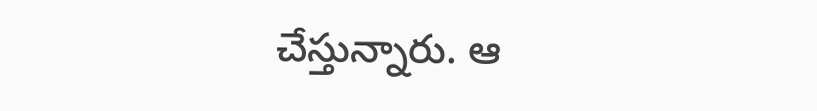చేస్తున్నారు. ఆ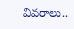వివరాలు..